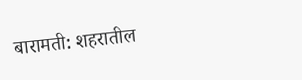बारामती: शहरातील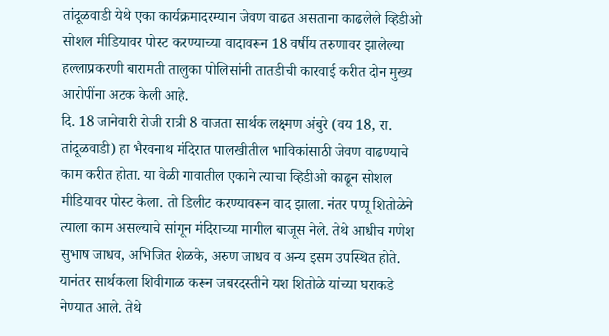तांदूळवाडी येथे एका कार्यक्रमादरम्यान जेवण वाढत असताना काढलेले व्हिडीओ सोशल मीडियावर पोस्ट करण्याच्या वादावरून 18 वर्षीय तरुणावर झालेल्या हल्लाप्रकरणी बारामती तालुका पोलिसांनी तातडीची कारवाई करीत दोन मुख्य आरोपींना अटक केली आहे.
दि. 18 जानेवारी रोजी रात्री 8 वाजता सार्थक लक्ष्मण अंबुरे (वय 18, रा. तांदूळवाडी) हा भैरवनाथ मंदिरात पालखीतील भाविकांसाठी जेवण वाढण्याचे काम करीत होता. या वेळी गावातील एकाने त्याचा व्हिडीओ काढून सोशल मीडियावर पोस्ट केला. तो डिलीट करण्यावरून वाद झाला. नंतर पप्पू शितोळेने त्याला काम असल्याचे सांगून मंदिराच्या मागील बाजूस नेले. तेथे आधीच गणेश सुभाष जाधव, अभिजित शेळके, अरुण जाधव व अन्य इसम उपस्थित होते. यानंतर सार्थकला शिवीगाळ करून जबरदस्तीने यश शितोळे यांच्या घराकडे नेण्यात आले. तेथे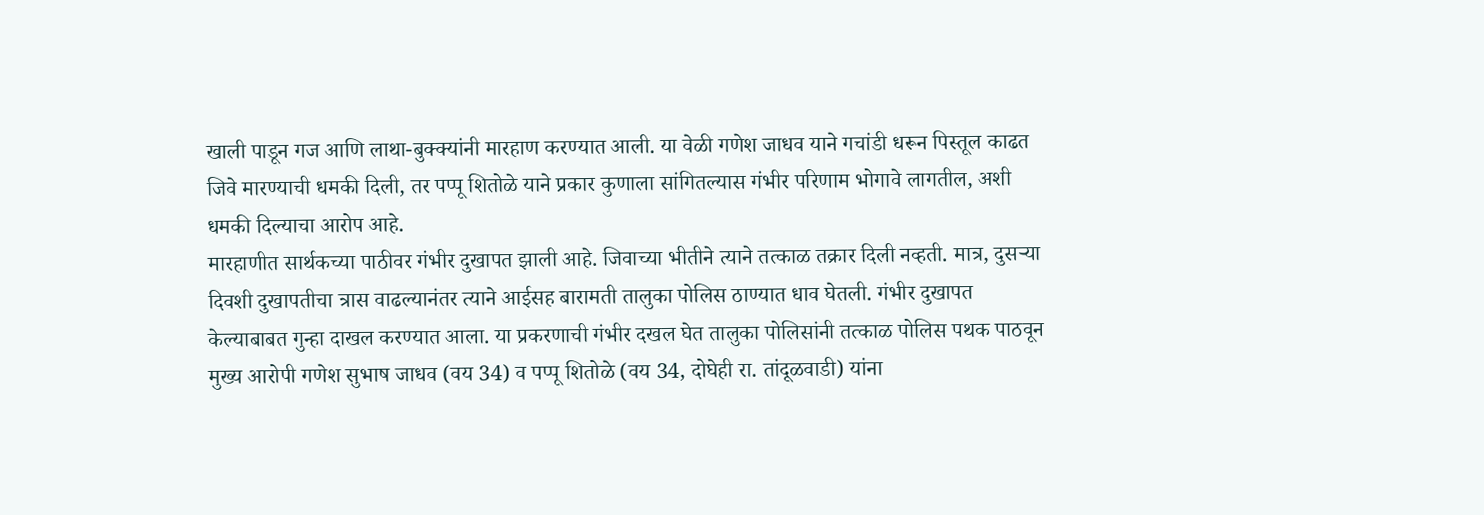खाली पाडून गज आणि लाथा-बुक्क्यांनी मारहाण करण्यात आली. या वेळी गणेश जाधव याने गचांडी धरून पिस्तूल काढत जिवे मारण्याची धमकी दिली, तर पप्पू शितोळे याने प्रकार कुणाला सांगितल्यास गंभीर परिणाम भोगावे लागतील, अशी धमकी दिल्याचा आरोप आहे.
मारहाणीत सार्थकच्या पाठीवर गंभीर दुखापत झाली आहे. जिवाच्या भीतीने त्याने तत्काळ तक्रार दिली नव्हती. मात्र, दुसऱ्या दिवशी दुखापतीचा त्रास वाढल्यानंतर त्याने आईसह बारामती तालुका पोलिस ठाण्यात धाव घेतली. गंभीर दुखापत केल्याबाबत गुन्हा दाखल करण्यात आला. या प्रकरणाची गंभीर दखल घेत तालुका पोलिसांनी तत्काळ पोलिस पथक पाठवून मुख्य आरोपी गणेश सुभाष जाधव (वय 34) व पप्पू शितोळे (वय 34, दोघेही रा. तांदूळवाडी) यांना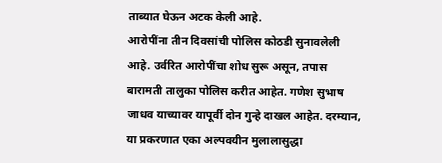ताब्यात घेऊन अटक केली आहे.
आरोपींना तीन दिवसांची पोलिस कोठडी सुनावलेली आहे. उर्वरित आरोपींचा शोध सुरू असून, तपास बारामती तालुका पोलिस करीत आहेत. गणेश सुभाष जाधव याच्यावर यापूर्वी दोन गुन्हे दाखल आहेत. दरम्यान, या प्रकरणात एका अल्पवयीन मुलालासुद्धा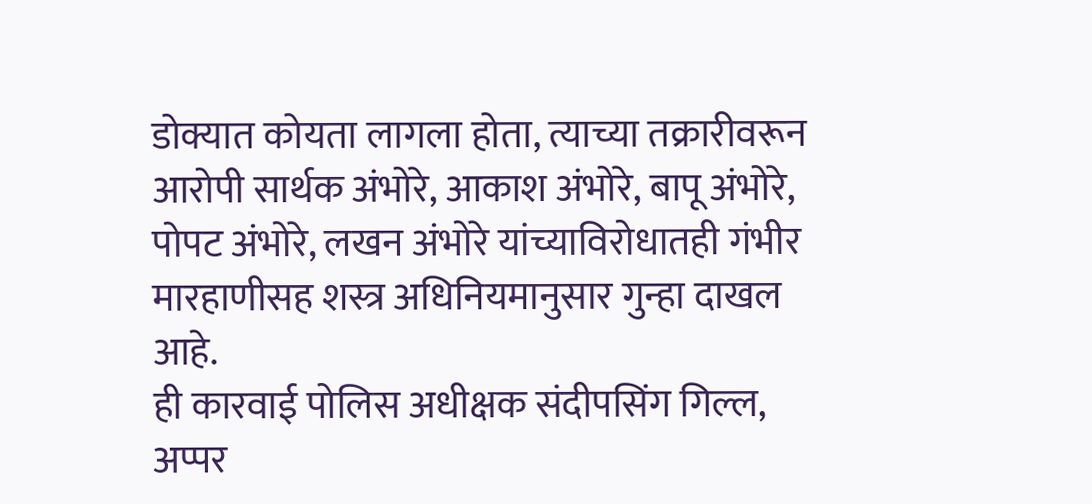डोक्यात कोयता लागला होता, त्याच्या तक्रारीवरून आरोपी सार्थक अंभोरे, आकाश अंभोरे, बापू अंभोरे, पोपट अंभोरे, लखन अंभोरे यांच्याविरोधातही गंभीर मारहाणीसह शस्त्र अधिनियमानुसार गुन्हा दाखल आहे.
ही कारवाई पोलिस अधीक्षक संदीपसिंग गिल्ल, अप्पर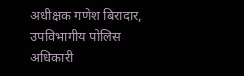अधीक्षक गणेश बिरादार, उपविभागीय पोलिस अधिकारी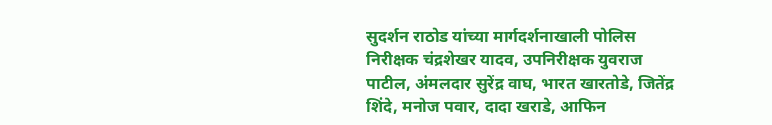सुदर्शन राठोड यांच्या मार्गदर्शनाखाली पोलिस निरीक्षक चंद्रशेखर यादव, उपनिरीक्षक युवराज पाटील, अंमलदार सुरेंद्र वाघ, भारत खारतोडे, जितेंद्र शिंदे, मनोज पवार, दादा खराडे, आफिन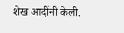शेख आदींनी केली.